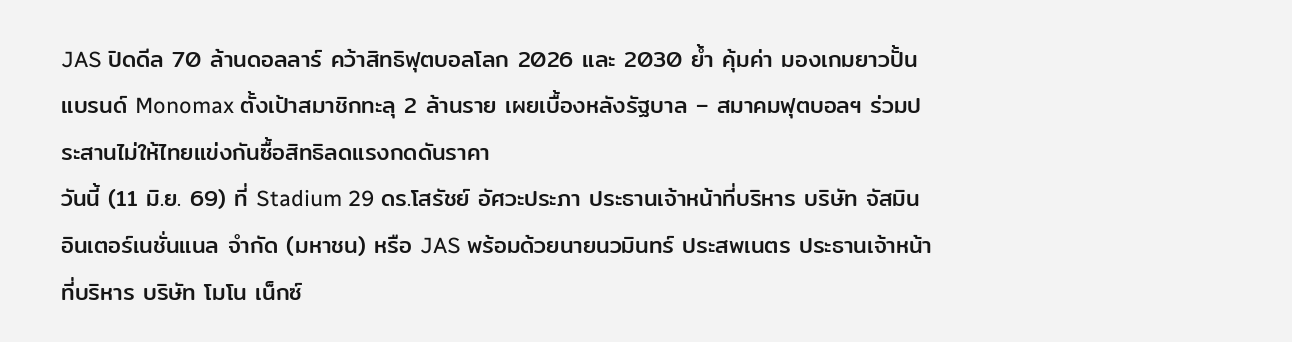JAS ปิดดีล 70 ล้านดอลลาร์ คว้าสิทธิฟุตบอลโลก 2026 และ 2030 ย้ำ คุ้มค่า มองเกมยาวปั้นแบรนด์ Monomax ตั้งเป้าสมาชิกทะลุ 2 ล้านราย เผยเบื้องหลังรัฐบาล – สมาคมฟุตบอลฯ ร่วมประสานไม่ให้ไทยแข่งกันซื้อสิทธิลดแรงกดดันราคา
วันนี้ (11 มิ.ย. 69) ที่ Stadium 29 ดร.โสรัชย์ อัศวะประภา ประธานเจ้าหน้าที่บริหาร บริษัท จัสมิน อินเตอร์เนชั่นแนล จำกัด (มหาชน) หรือ JAS พร้อมด้วยนายนวมินทร์ ประสพเนตร ประธานเจ้าหน้าที่บริหาร บริษัท โมโน เน็กซ์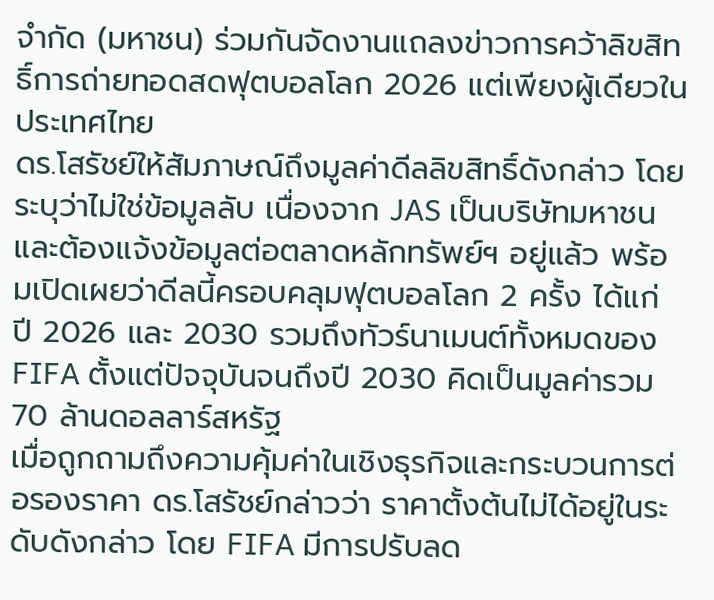จำกัด (มหาชน) ร่วมกันจัดงานแถลงข่าวการคว้าลิขสิทธิ์การถ่ายทอดสดฟุตบอลโลก 2026 แต่เพียงผู้เดียวในประเทศไทย
ดร.โสรัชย์ให้สัมภาษณ์ถึงมูลค่าดีลลิขสิทธิ์ดังกล่าว โดยระบุว่าไม่ใช่ข้อมูลลับ เนื่องจาก JAS เป็นบริษัทมหาชนและต้องแจ้งข้อมูลต่อตลาดหลักทรัพย์ฯ อยู่แล้ว พร้อมเปิดเผยว่าดีลนี้ครอบคลุมฟุตบอลโลก 2 ครั้ง ได้แก่ ปี 2026 และ 2030 รวมถึงทัวร์นาเมนต์ทั้งหมดของ FIFA ตั้งแต่ปัจจุบันจนถึงปี 2030 คิดเป็นมูลค่ารวม 70 ล้านดอลลาร์สหรัฐ
เมื่อถูกถามถึงความคุ้มค่าในเชิงธุรกิจและกระบวนการต่อรองราคา ดร.โสรัชย์กล่าวว่า ราคาตั้งต้นไม่ได้อยู่ในระดับดังกล่าว โดย FIFA มีการปรับลด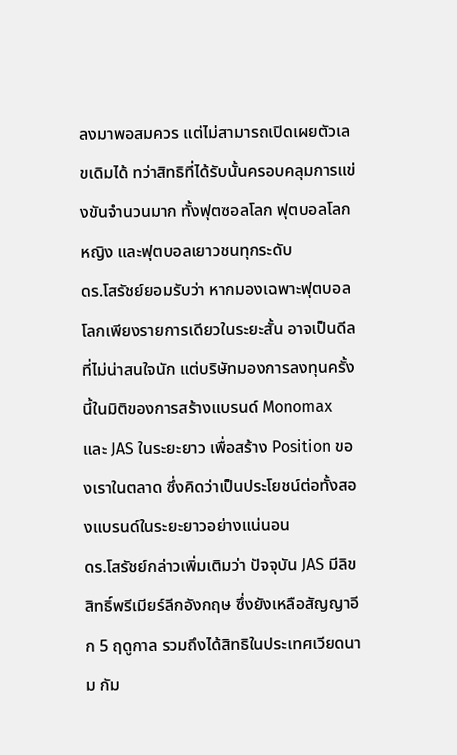ลงมาพอสมควร แต่ไม่สามารถเปิดเผยตัวเลขเดิมได้ ทว่าสิทธิที่ได้รับนั้นครอบคลุมการแข่งขันจำนวนมาก ทั้งฟุตซอลโลก ฟุตบอลโลกหญิง และฟุตบอลเยาวชนทุกระดับ
ดร.โสรัชย์ยอมรับว่า หากมองเฉพาะฟุตบอลโลกเพียงรายการเดียวในระยะสั้น อาจเป็นดีลที่ไม่น่าสนใจนัก แต่บริษัทมองการลงทุนครั้งนี้ในมิติของการสร้างแบรนด์ Monomax และ JAS ในระยะยาว เพื่อสร้าง Position ของเราในตลาด ซึ่งคิดว่าเป็นประโยชน์ต่อทั้งสองแบรนด์ในระยะยาวอย่างแน่นอน
ดร.โสรัชย์กล่าวเพิ่มเติมว่า ปัจจุบัน JAS มีลิขสิทธิ์พรีเมียร์ลีกอังกฤษ ซึ่งยังเหลือสัญญาอีก 5 ฤดูกาล รวมถึงได้สิทธิในประเทศเวียดนาม กัม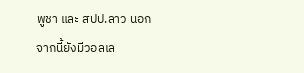พูชา และ สปป.ลาว นอกจากนี้ยังมีวอลเล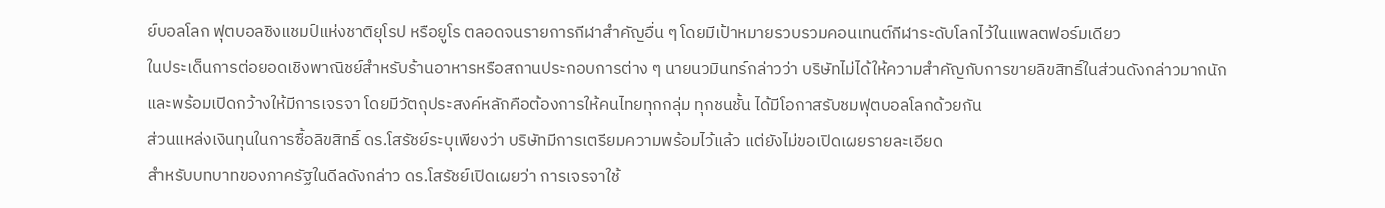ย์บอลโลก ฟุตบอลชิงแชมป์แห่งชาติยุโรป หรือยูโร ตลอดจนรายการกีฬาสำคัญอื่น ๆ โดยมีเป้าหมายรวบรวมคอนเทนต์กีฬาระดับโลกไว้ในแพลตฟอร์มเดียว
ในประเด็นการต่อยอดเชิงพาณิชย์สำหรับร้านอาหารหรือสถานประกอบการต่าง ๆ นายนวมินทร์กล่าวว่า บริษัทไม่ได้ให้ความสำคัญกับการขายลิขสิทธิ์ในส่วนดังกล่าวมากนัก และพร้อมเปิดกว้างให้มีการเจรจา โดยมีวัตถุประสงค์หลักคือต้องการให้คนไทยทุกกลุ่ม ทุกชนชั้น ได้มีโอกาสรับชมฟุตบอลโลกด้วยกัน
ส่วนแหล่งเงินทุนในการซื้อลิขสิทธิ์ ดร.โสรัชย์ระบุเพียงว่า บริษัทมีการเตรียมความพร้อมไว้แล้ว แต่ยังไม่ขอเปิดเผยรายละเอียด
สำหรับบทบาทของภาครัฐในดีลดังกล่าว ดร.โสรัชย์เปิดเผยว่า การเจรจาใช้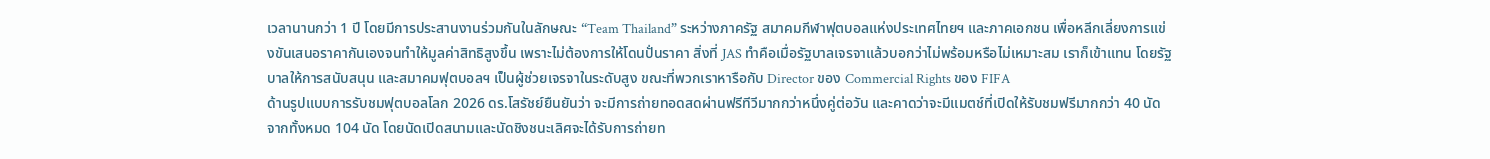เวลานานกว่า 1 ปี โดยมีการประสานงานร่วมกันในลักษณะ “Team Thailand” ระหว่างภาครัฐ สมาคมกีฬาฟุตบอลแห่งประเทศไทยฯ และภาคเอกชน เพื่อหลีกเลี่ยงการแข่งขันเสนอราคากันเองจนทำให้มูลค่าสิทธิสูงขึ้น เพราะไม่ต้องการให้โดนปั่นราคา สิ่งที่ JAS ทำคือเมื่อรัฐบาลเจรจาแล้วบอกว่าไม่พร้อมหรือไม่เหมาะสม เราก็เข้าแทน โดยรัฐบาลให้การสนับสนุน และสมาคมฟุตบอลฯ เป็นผู้ช่วยเจรจาในระดับสูง ขณะที่พวกเราหารือกับ Director ของ Commercial Rights ของ FIFA
ด้านรูปแบบการรับชมฟุตบอลโลก 2026 ดร.โสรัชย์ยืนยันว่า จะมีการถ่ายทอดสดผ่านฟรีทีวีมากกว่าหนึ่งคู่ต่อวัน และคาดว่าจะมีแมตช์ที่เปิดให้รับชมฟรีมากกว่า 40 นัด จากทั้งหมด 104 นัด โดยนัดเปิดสนามและนัดชิงชนะเลิศจะได้รับการถ่ายท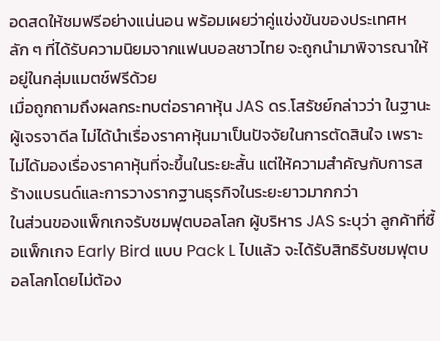อดสดให้ชมฟรีอย่างแน่นอน พร้อมเผยว่าคู่แข่งขันของประเทศหลัก ๆ ที่ได้รับความนิยมจากแฟนบอลชาวไทย จะถูกนำมาพิจารณาให้อยู่ในกลุ่มแมตช์ฟรีด้วย
เมื่อถูกถามถึงผลกระทบต่อราคาหุ้น JAS ดร.โสรัชย์กล่าวว่า ในฐานะผู้เจรจาดีล ไม่ได้นำเรื่องราคาหุ้นมาเป็นปัจจัยในการตัดสินใจ เพราะไม่ได้มองเรื่องราคาหุ้นที่จะขึ้นในระยะสั้น แต่ให้ความสำคัญกับการสร้างแบรนด์และการวางรากฐานธุรกิจในระยะยาวมากกว่า
ในส่วนของแพ็กเกจรับชมฟุตบอลโลก ผู้บริหาร JAS ระบุว่า ลูกค้าที่ซื้อแพ็กเกจ Early Bird แบบ Pack L ไปแล้ว จะได้รับสิทธิรับชมฟุตบอลโลกโดยไม่ต้อง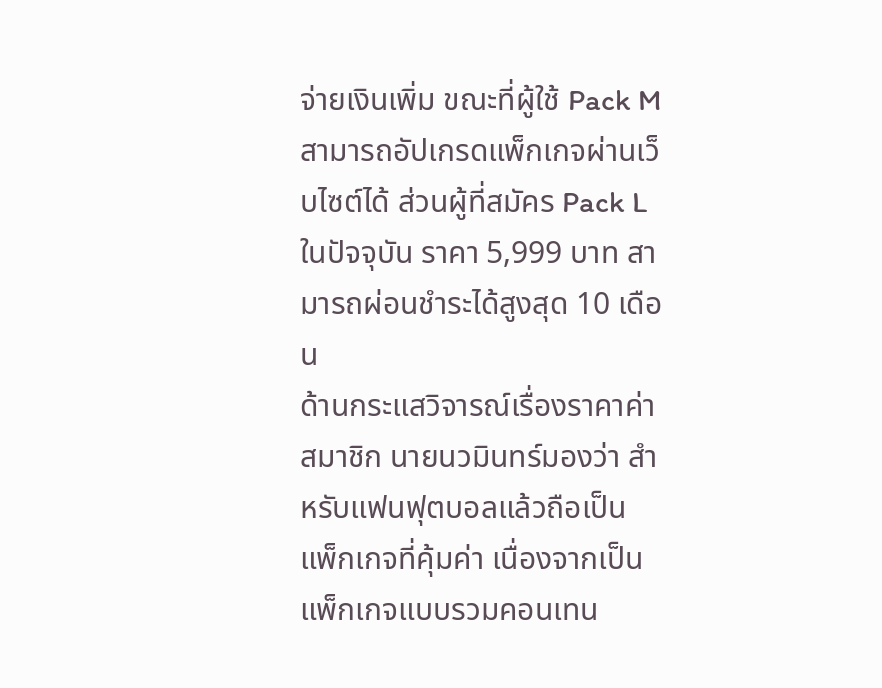จ่ายเงินเพิ่ม ขณะที่ผู้ใช้ Pack M สามารถอัปเกรดแพ็กเกจผ่านเว็บไซต์ได้ ส่วนผู้ที่สมัคร Pack L ในปัจจุบัน ราคา 5,999 บาท สามารถผ่อนชำระได้สูงสุด 10 เดือน
ด้านกระแสวิจารณ์เรื่องราคาค่าสมาชิก นายนวมินทร์มองว่า สำหรับแฟนฟุตบอลแล้วถือเป็นแพ็กเกจที่คุ้มค่า เนื่องจากเป็นแพ็กเกจแบบรวมคอนเทน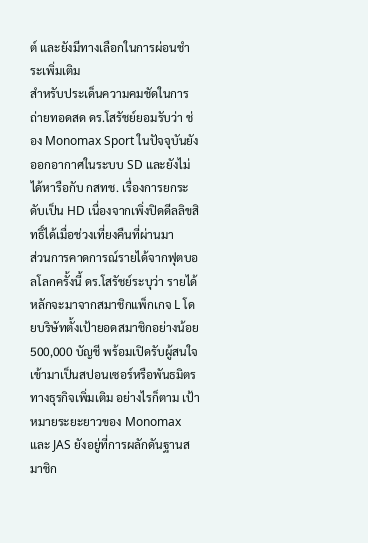ต์ และยังมีทางเลือกในการผ่อนชำระเพิ่มเติม
สำหรับประเด็นความคมชัดในการถ่ายทอดสด ดร.โสรัชย์ยอมรับว่า ช่อง Monomax Sport ในปัจจุบันยังออกอากาศในระบบ SD และยังไม่ได้หารือกับ กสทช. เรื่องการยกระดับเป็น HD เนื่องจากเพิ่งปิดดีลลิขสิทธิ์ได้เมื่อช่วงเที่ยงคืนที่ผ่านมา
ส่วนการคาดการณ์รายได้จากฟุตบอลโลกครั้งนี้ ดร.โสรัชย์ระบุว่า รายได้หลักจะมาจากสมาชิกแพ็กเกจ L โดยบริษัทตั้งเป้ายอดสมาชิกอย่างน้อย 500,000 บัญชี พร้อมเปิดรับผู้สนใจเข้ามาเป็นสปอนเซอร์หรือพันธมิตรทางธุรกิจเพิ่มเติม อย่างไรก็ตาม เป้าหมายระยะยาวของ Monomax และ JAS ยังอยู่ที่การผลักดันฐานสมาชิก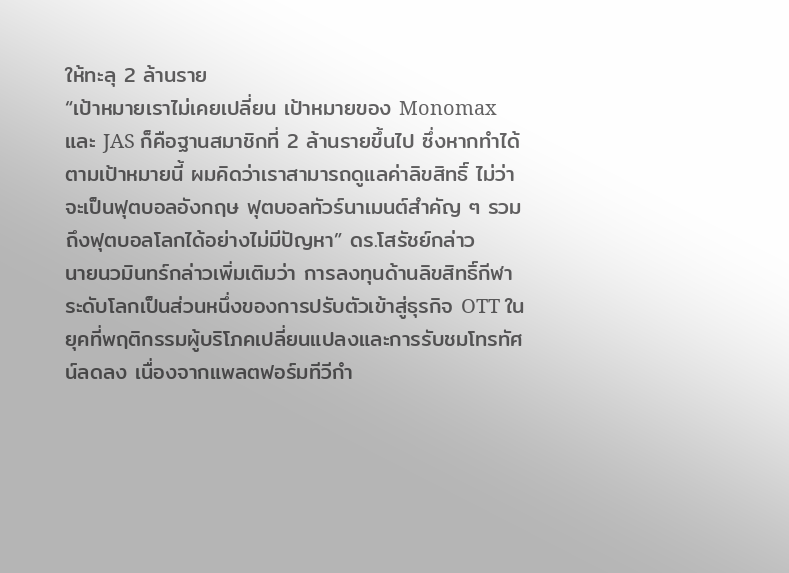ให้ทะลุ 2 ล้านราย
“เป้าหมายเราไม่เคยเปลี่ยน เป้าหมายของ Monomax และ JAS ก็คือฐานสมาชิกที่ 2 ล้านรายขึ้นไป ซึ่งหากทำได้ตามเป้าหมายนี้ ผมคิดว่าเราสามารถดูแลค่าลิขสิทธิ์ ไม่ว่าจะเป็นฟุตบอลอังกฤษ ฟุตบอลทัวร์นาเมนต์สำคัญ ๆ รวมถึงฟุตบอลโลกได้อย่างไม่มีปัญหา” ดร.โสรัชย์กล่าว
นายนวมินทร์กล่าวเพิ่มเติมว่า การลงทุนด้านลิขสิทธิ์กีฬาระดับโลกเป็นส่วนหนึ่งของการปรับตัวเข้าสู่ธุรกิจ OTT ในยุคที่พฤติกรรมผู้บริโภคเปลี่ยนแปลงและการรับชมโทรทัศน์ลดลง เนื่องจากแพลตฟอร์มทีวีกำ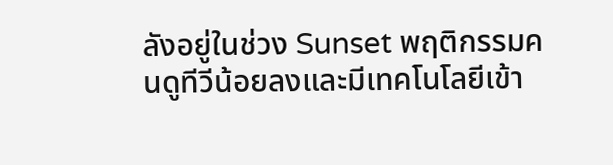ลังอยู่ในช่วง Sunset พฤติกรรมคนดูทีวีน้อยลงและมีเทคโนโลยีเข้า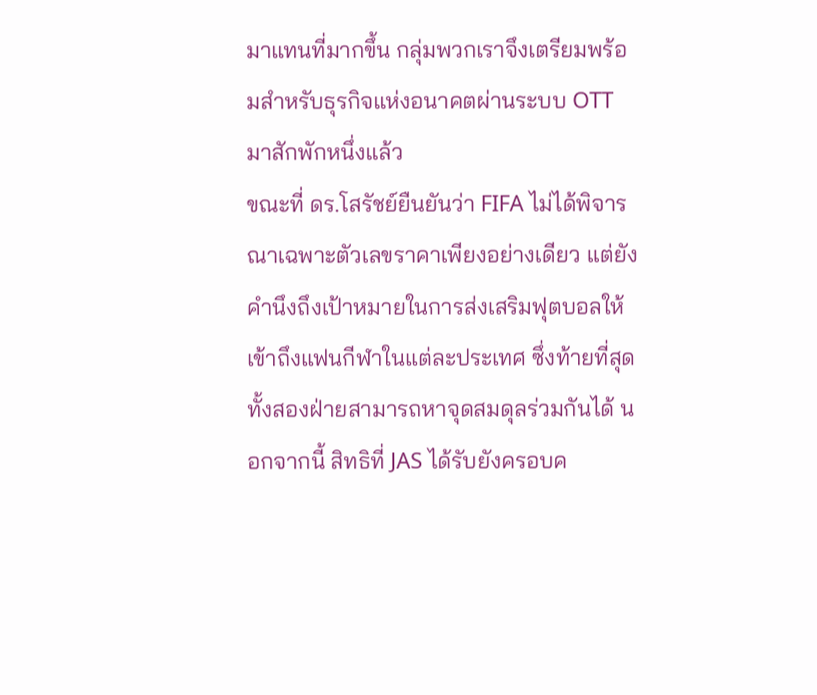มาแทนที่มากขึ้น กลุ่มพวกเราจึงเตรียมพร้อมสำหรับธุรกิจแห่งอนาคตผ่านระบบ OTT มาสักพักหนึ่งแล้ว
ขณะที่ ดร.โสรัชย์ยืนยันว่า FIFA ไม่ได้พิจารณาเฉพาะตัวเลขราคาเพียงอย่างเดียว แต่ยังคำนึงถึงเป้าหมายในการส่งเสริมฟุตบอลให้เข้าถึงแฟนกีฬาในแต่ละประเทศ ซึ่งท้ายที่สุดทั้งสองฝ่ายสามารถหาจุดสมดุลร่วมกันได้ นอกจากนี้ สิทธิที่ JAS ได้รับยังครอบค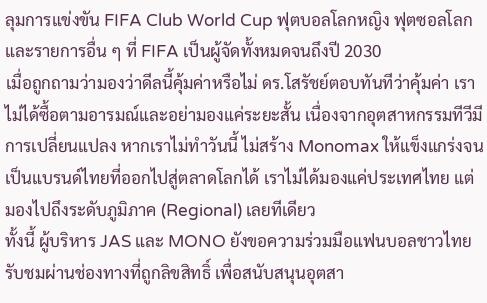ลุมการแข่งขัน FIFA Club World Cup ฟุตบอลโลกหญิง ฟุตซอลโลก และรายการอื่น ๆ ที่ FIFA เป็นผู้จัดทั้งหมดจนถึงปี 2030
เมื่อถูกถามว่ามองว่าดีลนี้คุ้มค่าหรือไม่ ดร.โสรัชย์ตอบทันทีว่าคุ้มค่า เราไม่ได้ซื้อตามอารมณ์และอย่ามองแค่ระยะสั้น เนื่องจากอุตสาหกรรมทีวีมีการเปลี่ยนแปลง หากเราไม่ทำวันนี้ ไม่สร้าง Monomax ให้แข็งแกร่งจนเป็นแบรนด์ไทยที่ออกไปสู่ตลาดโลกได้ เราไม่ได้มองแค่ประเทศไทย แต่มองไปถึงระดับภูมิภาค (Regional) เลยทีเดียว
ทั้งนี้ ผู้บริหาร JAS และ MONO ยังขอความร่วมมือแฟนบอลชาวไทยรับชมผ่านช่องทางที่ถูกลิขสิทธิ์ เพื่อสนับสนุนอุตสา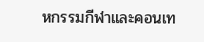หกรรมกีฬาและคอนเท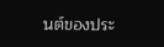นต์ของประ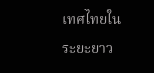เทศไทยในระยะยาว